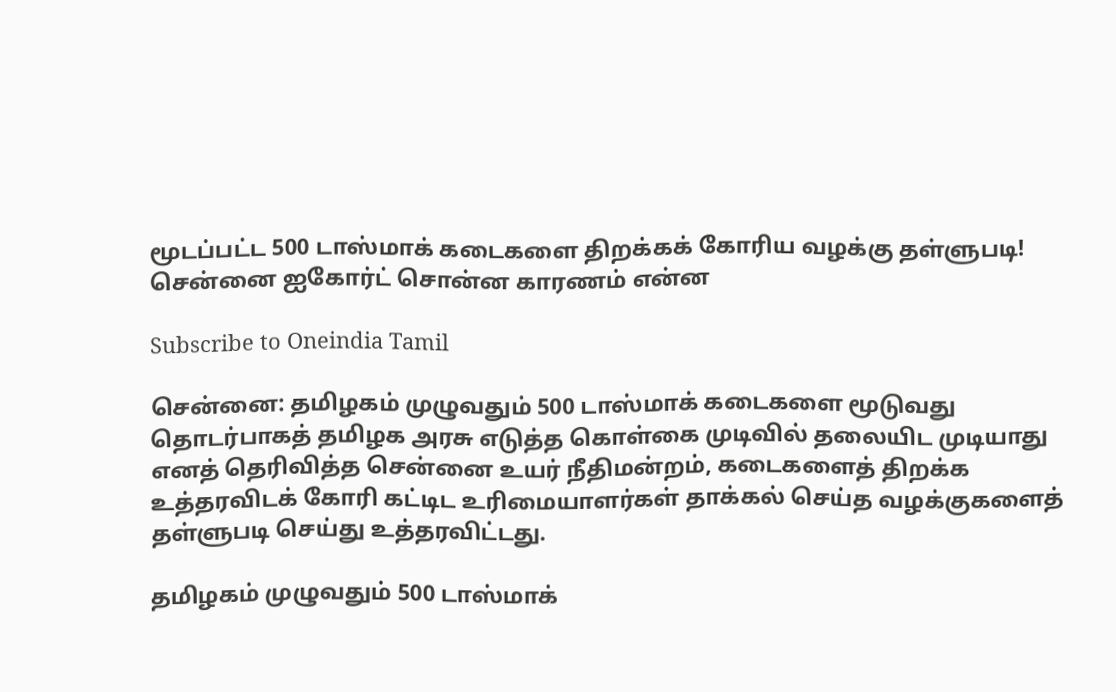மூடப்பட்ட 500 டாஸ்மாக் கடைகளை திறக்கக் கோரிய வழக்கு தள்ளுபடி! சென்னை ஐகோர்ட் சொன்ன காரணம் என்ன

Subscribe to Oneindia Tamil

சென்னை: தமிழகம் முழுவதும் 500 டாஸ்மாக் கடைகளை மூடுவது தொடர்பாகத் தமிழக அரசு எடுத்த கொள்கை முடிவில் தலையிட முடியாது எனத் தெரிவித்த சென்னை உயர் நீதிமன்றம், கடைகளைத் திறக்க உத்தரவிடக் கோரி கட்டிட உரிமையாளர்கள் தாக்கல் செய்த வழக்குகளைத் தள்ளுபடி செய்து உத்தரவிட்டது.

தமிழகம் முழுவதும் 500 டாஸ்மாக்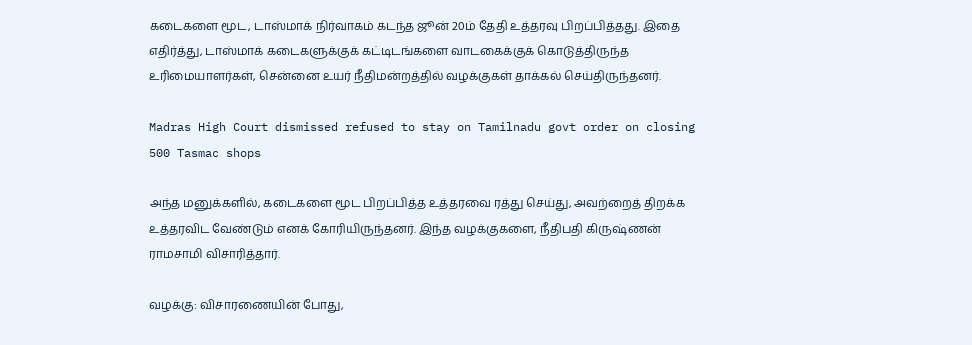கடைகளை மூட, டாஸ்மாக் நிர்வாகம் கடந்த ஜூன் 20ம் தேதி உத்தரவு பிறப்பித்தது. இதை எதிர்த்து, டாஸ்மாக் கடைகளுக்குக் கட்டிடங்களை வாடகைக்குக் கொடுத்திருந்த உரிமையாளர்கள், சென்னை உயர் நீதிமன்றத்தில் வழக்குகள் தாக்கல் செய்திருந்தனர்.

Madras High Court dismissed refused to stay on Tamilnadu govt order on closing 500 Tasmac shops

அந்த மனுக்களில், கடைகளை மூட பிறப்பித்த உத்தரவை ரத்து செய்து, அவற்றைத் திறக்க உத்தரவிட வேண்டும் எனக் கோரியிருந்தனர். இந்த வழக்குகளை, நீதிபதி கிருஷ்ணன் ராமசாமி விசாரித்தார்.

வழக்கு: விசாரணையின் போது,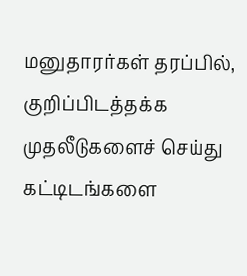மனுதாரர்கள் தரப்பில், குறிப்பிடத்தக்க முதலீடுகளைச் செய்து கட்டிடங்களை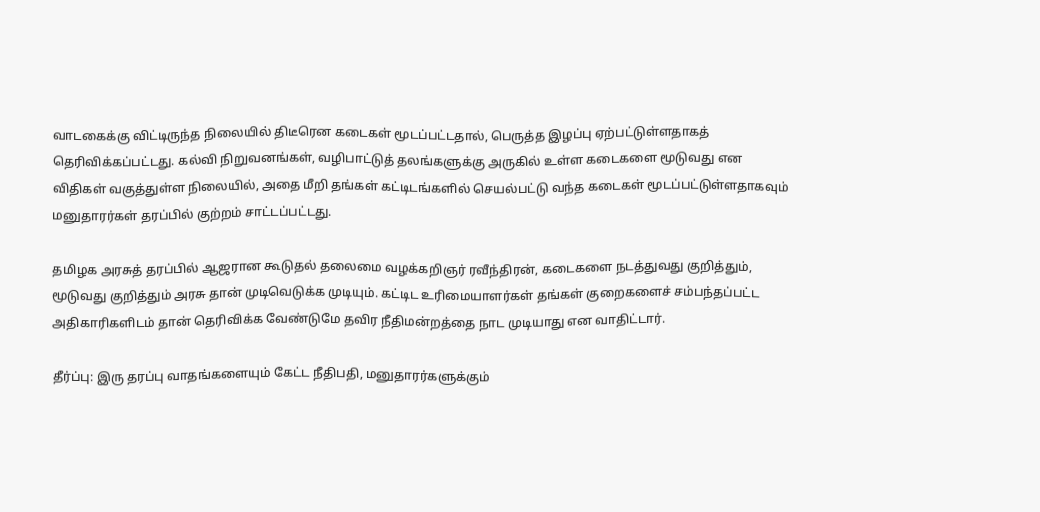வாடகைக்கு விட்டிருந்த நிலையில் திடீரென கடைகள் மூடப்பட்டதால், பெருத்த இழப்பு ஏற்பட்டுள்ளதாகத் தெரிவிக்கப்பட்டது. கல்வி நிறுவனங்கள், வழிபாட்டுத் தலங்களுக்கு அருகில் உள்ள கடைகளை மூடுவது என விதிகள் வகுத்துள்ள நிலையில், அதை மீறி தங்கள் கட்டிடங்களில் செயல்பட்டு வந்த கடைகள் மூடப்பட்டுள்ளதாகவும் மனுதாரர்கள் தரப்பில் குற்றம் சாட்டப்பட்டது.

தமிழக அரசுத் தரப்பில் ஆஜரான கூடுதல் தலைமை வழக்கறிஞர் ரவீந்திரன், கடைகளை நடத்துவது குறித்தும், மூடுவது குறித்தும் அரசு தான் முடிவெடுக்க முடியும். கட்டிட உரிமையாளர்கள் தங்கள் குறைகளைச் சம்பந்தப்பட்ட அதிகாரிகளிடம் தான் தெரிவிக்க வேண்டுமே தவிர நீதிமன்றத்தை நாட முடியாது என வாதிட்டார்.

தீர்ப்பு: இரு தரப்பு வாதங்களையும் கேட்ட நீதிபதி, மனுதாரர்களுக்கும்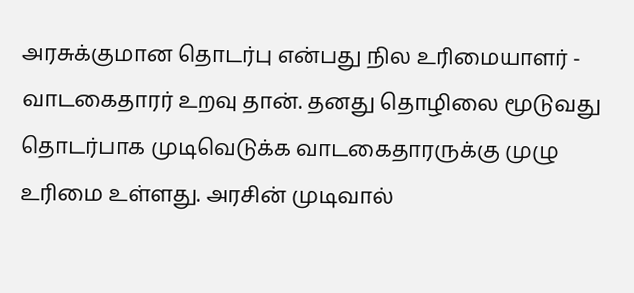அரசுக்குமான தொடர்பு என்பது நில உரிமையாளர் - வாடகைதாரர் உறவு தான். தனது தொழிலை மூடுவது தொடர்பாக முடிவெடுக்க வாடகைதாரருக்கு முழு உரிமை உள்ளது. அரசின் முடிவால்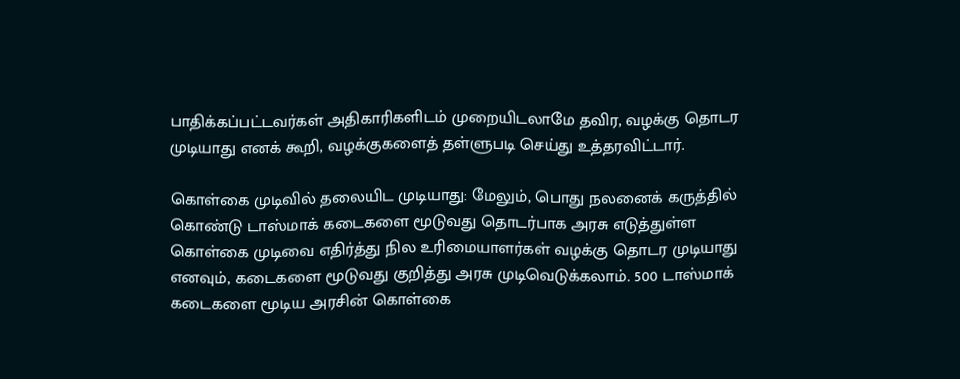பாதிக்கப்பட்டவர்கள் அதிகாரிகளிடம் முறையிடலாமே தவிர, வழக்கு தொடர முடியாது எனக் கூறி, வழக்குகளைத் தள்ளுபடி செய்து உத்தரவிட்டார்.

கொள்கை முடிவில் தலையிட முடியாது: மேலும், பொது நலனைக் கருத்தில் கொண்டு டாஸ்மாக் கடைகளை மூடுவது தொடர்பாக அரசு எடுத்துள்ள கொள்கை முடிவை எதிர்த்து நில உரிமையாளர்கள் வழக்கு தொடர முடியாது எனவும், கடைகளை மூடுவது குறித்து அரசு முடிவெடுக்கலாம். 500 டாஸ்மாக் கடைகளை மூடிய அரசின் கொள்கை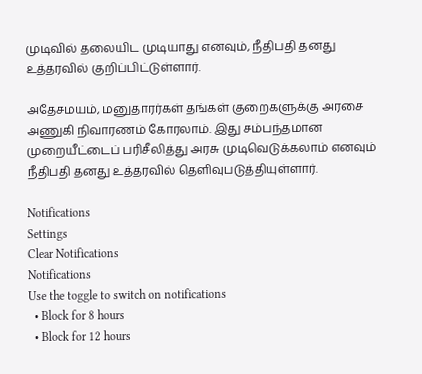முடிவில் தலையிட முடியாது எனவும், நீதிபதி தனது உத்தரவில் குறிப்பிட்டுள்ளார்.

அதேசமயம், மனுதாரர்கள் தங்கள் குறைகளுக்கு அரசை அணுகி நிவாரணம் கோரலாம். இது சம்பந்தமான முறையீட்டைப் பரிசீலித்து அரசு முடிவெடுக்கலாம் எனவும் நீதிபதி தனது உத்தரவில் தெளிவுபடுத்தியுள்ளார்.

Notifications
Settings
Clear Notifications
Notifications
Use the toggle to switch on notifications
  • Block for 8 hours
  • Block for 12 hours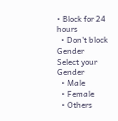• Block for 24 hours
  • Don't block
Gender
Select your Gender
  • Male
  • Female
  • Others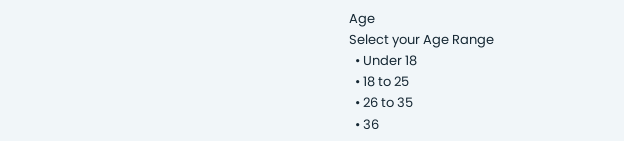Age
Select your Age Range
  • Under 18
  • 18 to 25
  • 26 to 35
  • 36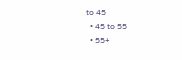to 45
  • 45 to 55
  • 55+